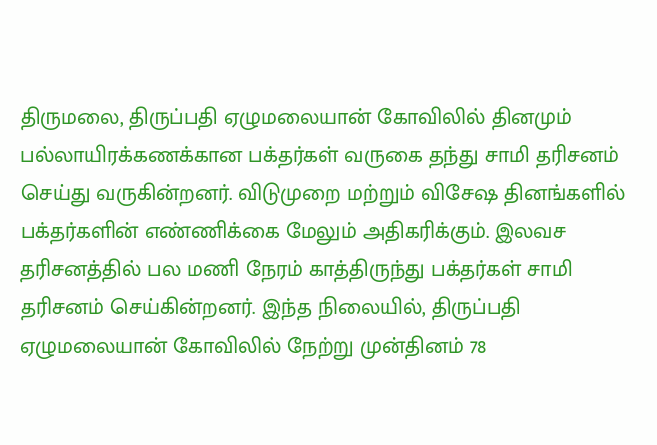திருமலை, திருப்பதி ஏழுமலையான் கோவிலில் தினமும் பல்லாயிரக்கணக்கான பக்தர்கள் வருகை தந்து சாமி தரிசனம் செய்து வருகின்றனர். விடுமுறை மற்றும் விசேஷ தினங்களில் பக்தர்களின் எண்ணிக்கை மேலும் அதிகரிக்கும். இலவச தரிசனத்தில் பல மணி நேரம் காத்திருந்து பக்தர்கள் சாமி தரிசனம் செய்கின்றனர். இந்த நிலையில், திருப்பதி ஏழுமலையான் கோவிலில் நேற்று முன்தினம் 78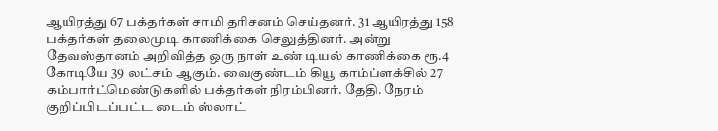ஆயிரத்து 67 பக்தர்கள் சாமி தரிசனம் செய்தனர். 31 ஆயிரத்து 158 பக்தர்கள் தலைமுடி காணிக்கை செலுத்தினர். அன்று தேவஸ்தானம் அறிவித்த ஒரு நாள் உண் டியல் காணிக்கை ரூ.4 கோடியே 39 லட்சம் ஆகும். வைகுண்டம் கியூ காம்ப்ளக்சில் 27 கம்பார்ட்மெண்டுகளில் பக்தர்கள் நிரம்பினர். தேதி. நேரம் குறிப்பிடப்பட்ட டைம் ஸ்லாட்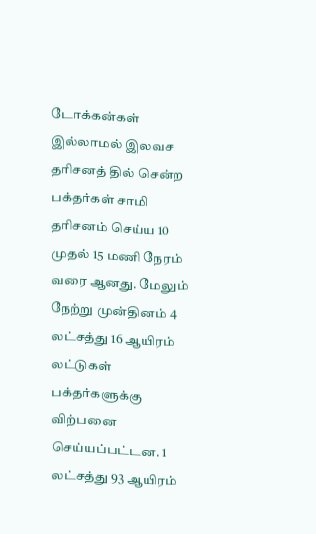டோக்கன்கள் இல்லாமல் இலவச தரிசனத் தில் சென்ற பக்தர்கள் சாமி தரிசனம் செய்ய 10 முதல் 15 மணி நேரம் வரை ஆனது. மேலும் நேற்று முன்தினம் 4 லட்சத்து 16 ஆயிரம் லட்டுகள் பக்தர்களுக்கு விற்பனை செய்யப்பட்டன. 1 லட்சத்து 93 ஆயிரம்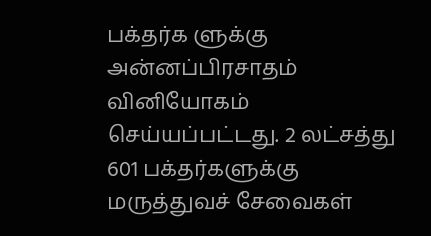பக்தர்க ளுக்கு அன்னப்பிரசாதம் வினியோகம் செய்யப்பட்டது. 2 லட்சத்து 601 பக்தர்களுக்கு மருத்துவச் சேவைகள்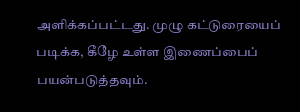அளிக்கப்பட்டது. முழு கட்டுரையைப் படிக்க, கீழே உள்ள இணைப்பைப் பயன்படுத்தவும்.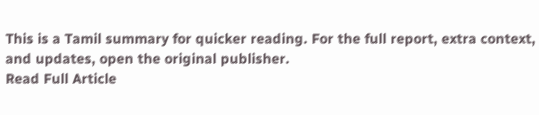This is a Tamil summary for quicker reading. For the full report, extra context, and updates, open the original publisher.
Read Full Article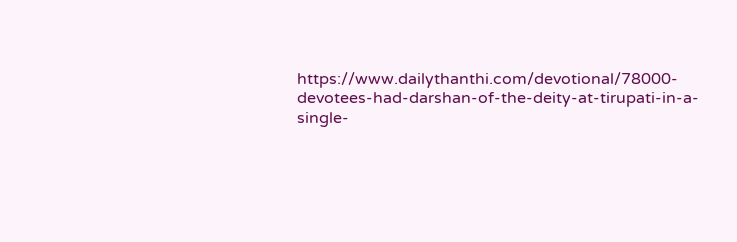https://www.dailythanthi.com/devotional/78000-devotees-had-darshan-of-the-deity-at-tirupati-in-a-single-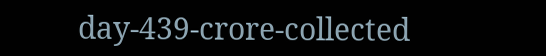day-439-crore-collected